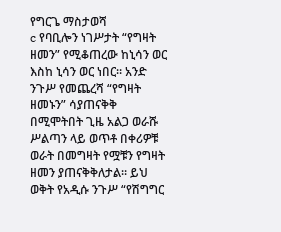የግርጌ ማስታወሻ
c የባቢሎን ነገሥታት “የግዛት ዘመን” የሚቆጠረው ከኒሳን ወር እስከ ኒሳን ወር ነበር። አንድ ንጉሥ የመጨረሻ “የግዛት ዘመኑን” ሳያጠናቅቅ በሚሞትበት ጊዜ አልጋ ወራሹ ሥልጣን ላይ ወጥቶ በቀሪዎቹ ወራት በመግዛት የሟቹን የግዛት ዘመን ያጠናቅቅለታል። ይህ ወቅት የአዲሱ ንጉሥ “የሽግግር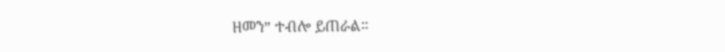ዘመን” ተብሎ ይጠራል።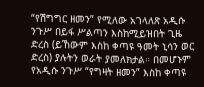“የሽግግር ዘመን” የሚለው አገላለጽ አዲሱ ንጉሥ በይፋ ሥልጣን እስከሚይዝበት ጊዜ ድረስ (ይኸውም እስከ ቀጣዩ ዓመት ኒሳን ወር ድረስ) ያሉትን ወራት ያመለክታል። በመሆኑም የአዲሱ ንጉሥ “የግዛት ዘመን” እስከ ቀጣዩ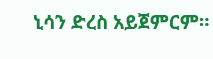ኒሳን ድረስ አይጀምርም።